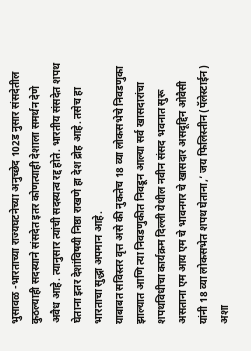भुसावळ -भारताच्या राज्यघटनेच्या अनुच्छेद 102ड नुसार संसदेतील कुठल्याही सदस्याने संसदेत इतर कोणत्याही देशाला समर्थन देणे अवैध आहे. त्यानुसार त्यांची सदस्यत्व रद्द होते. भारतीय संसदेत शपथ घेताना इतर देशांविषयी निष्ठा राखणे हा देश द्रोह आहे. तसेच हा भारताचा सुद्धा अपमान आहे.
याबाबत सविस्तर वृत्त असे की नुकतेच 18 व्या लोकसभेचे निवडणुका झाल्यात आणि त्या निवडणुकीत निवडून आल्या सर्व खासदारांचा शपथविधीचा कार्यक्रम दिल्ली येथील नवीन संसद भवनात सुरू असताना एम आय एम चे भावनगर चे खासदार असदूद्दिन ओवैसी यांनी 18 व्या लोकसभेत शपथ घेताना,’ जय फिलिस्तीन (पॅलेस्टाईन) अशा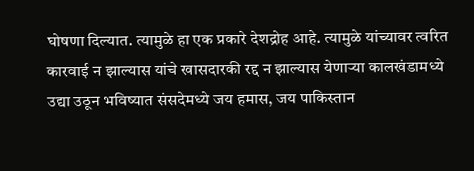घोषणा दिल्यात. त्यामुळे हा एक प्रकारे देशद्रोह आहे. त्यामुळे यांच्यावर त्वरित कारवाई न झाल्यास यांचे खासदारकी रद्द न झाल्यास येणाऱ्या कालखंडामध्ये उद्या उठून भविष्यात संसदेमध्ये जय हमास, जय पाकिस्तान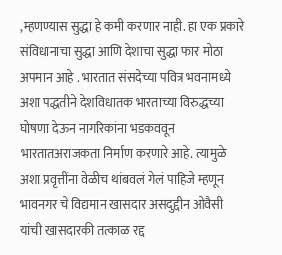,म्हणण्यास सुद्धा हे कमी करणार नाही. हा एक प्रकारे संविधानाचा सुद्धा आणि देशाचा सुद्धा फार मोठा अपमान आहे . भारतात संसदेच्या पवित्र भवनामध्ये अशा पद्धतीने देशविधातक भारताच्या विरुद्धच्या घोषणा देऊन नागरिकांना भडकववून भारतातअराजकता निर्माण करणारे आहे. त्यामुळे अशा प्रवृत्तींना वेळीच थांबवलं गेलं पाहिजे म्हणून भावनगर चे विद्यमान खासदार असदुद्दीन ओवैसी यांची खासदारकी तत्काळ रद्द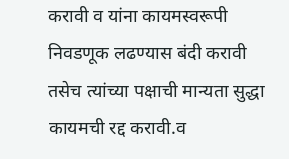करावी व यांना कायमस्वरूपी निवडणूक लढण्यास बंदी करावी तसेच त्यांच्या पक्षाची मान्यता सुद्धा कायमची रद्द करावी.व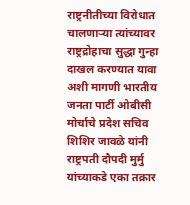राष्ट्रनीतीच्या विरोधात चालणाऱ्या त्यांच्यावर राष्ट्रद्रोहाचा सुद्धा गुन्हा दाखल करण्यात यावा अशी मागणी भारतीय जनता पार्टी ओबीसी मोर्चाचे प्रदेश सचिव शिशिर जावळे यांनी राष्ट्रपती दौपदी मुर्मु यांच्याकडे एका तक्रार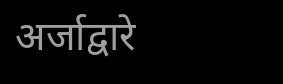अर्जाद्वारे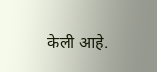केली आहे.